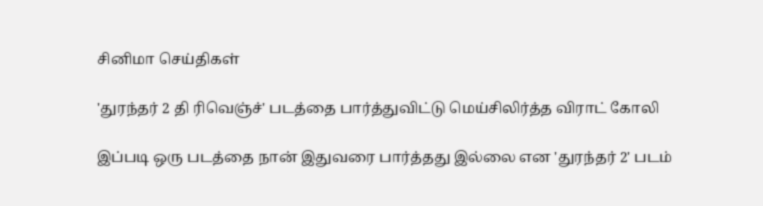சினிமா செய்திகள்

'துரந்தர் 2 தி ரிவெஞ்ச்' படத்தை பார்த்துவிட்டு மெய்சிலிர்த்த விராட் கோலி

இப்படி ஒரு படத்தை நான் இதுவரை பார்த்தது இல்லை என 'துரந்தர் 2' படம்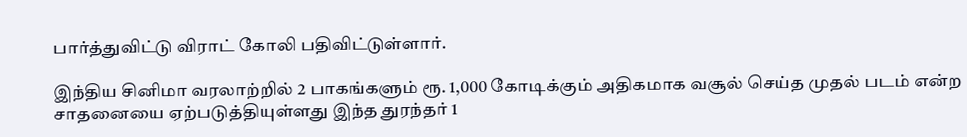பார்த்துவிட்டு விராட் கோலி பதிவிட்டுள்ளார்.

இந்திய சினிமா வரலாற்றில் 2 பாகங்களும் ரூ. 1,000 கோடிக்கும் அதிகமாக வசூல் செய்த முதல் படம் என்ற சாதனையை ஏற்படுத்தியுள்ளது இந்த துரந்தர் 1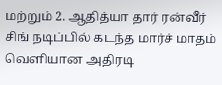மற்றும் 2. ஆதித்யா தார் ரன்வீர் சிங் நடிப்பில் கடந்த மார்ச் மாதம் வெளியான அதிரடி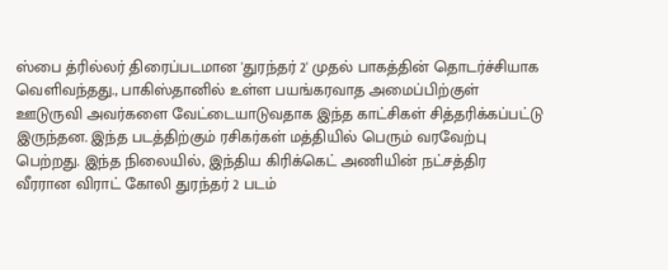ஸ்பை த்ரில்லர் திரைப்படமான 'துரந்தர் 2' முதல் பாகத்தின் தொடர்ச்சியாக வெளிவந்தது., பாகிஸ்தானில் உள்ள பயங்கரவாத அமைப்பிற்குள் ஊடுருவி அவர்களை வேட்டையாடுவதாக இந்த காட்சிகள் சித்தரிக்கப்பட்டு இருந்தன. இந்த படத்திற்கும் ரசிகர்கள் மத்தியில் பெரும் வரவேற்பு பெற்றது. இந்த நிலையில், இந்திய கிரிக்கெட் அணியின் நட்சத்திர வீரரான விராட் கோலி துரந்தர் 2 படம்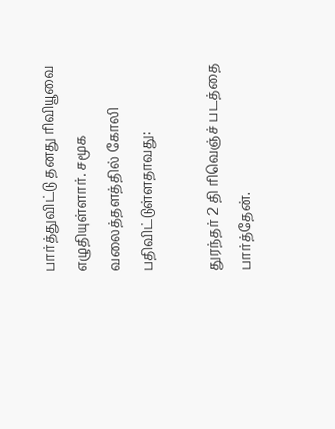பார்த்துவிட்டு தனது ரிவியூவை எழுதியுள்ளார். சமூக வலைத்தளத்தில் கோலி பதிவிட்டுள்ளதாவது:

துரந்தர் 2 தி ரிவெஞ்ச் படத்தை பார்த்தேன்.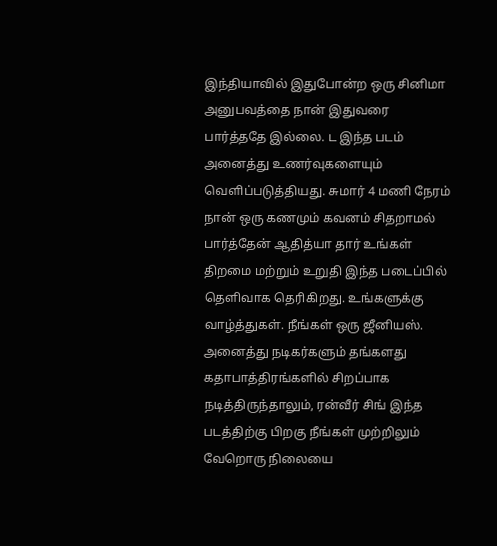இந்தியாவில் இதுபோன்ற ஒரு சினிமா அனுபவத்தை நான் இதுவரை பார்த்ததே இல்லை. ட இந்த படம் அனைத்து உணர்வுகளையும் வெளிப்படுத்தியது. சுமார் 4 மணி நேரம் நான் ஒரு கணமும் கவனம் சிதறாமல் பார்த்தேன் ஆதித்யா தார் உங்கள் திறமை மற்றும் உறுதி இந்த படைப்பில் தெளிவாக தெரிகிறது. உங்களுக்கு வாழ்த்துகள். நீங்கள் ஒரு ஜீனியஸ். அனைத்து நடிகர்களும் தங்களது கதாபாத்திரங்களில் சிறப்பாக நடித்திருந்தாலும், ரன்வீர் சிங் இந்த படத்திற்கு பிறகு நீங்கள் முற்றிலும் வேறொரு நிலையை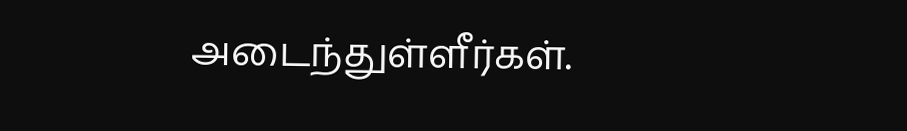அடைந்துள்ளீர்கள்.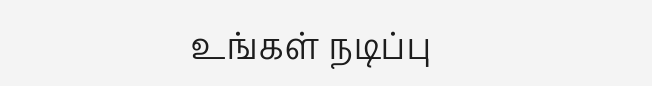உங்கள் நடிப்பு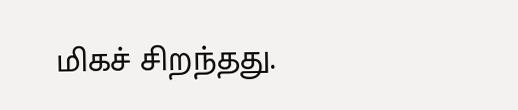மிகச் சிறந்தது.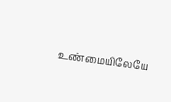உண்மையிலேயே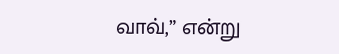வாவ்,” என்று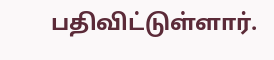பதிவிட்டுள்ளார்.